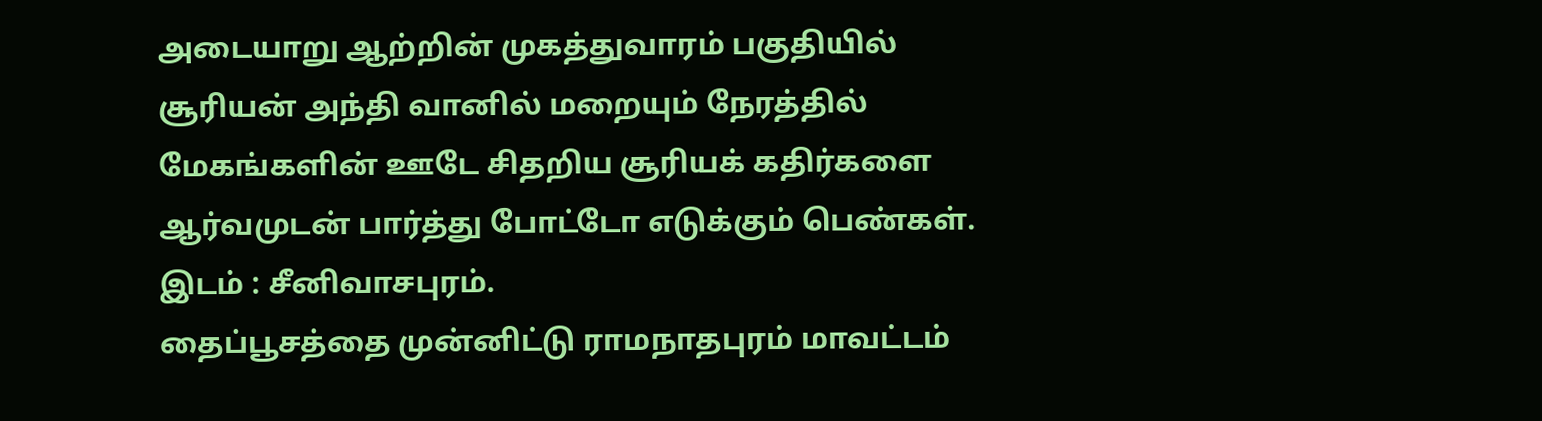அடையாறு ஆற்றின் முகத்துவாரம் பகுதியில் சூரியன் அந்தி வானில் மறையும் நேரத்தில் மேகங்களின் ஊடே சிதறிய சூரியக் கதிர்களை ஆர்வமுடன் பார்த்து போட்டோ எடுக்கும் பெண்கள். இடம் : சீனிவாசபுரம்.
தைப்பூசத்தை முன்னிட்டு ராமநாதபுரம் மாவட்டம்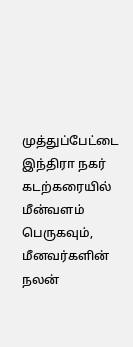முத்துப்பேட்டை இந்திரா நகர் கடற்கரையில் மீன்வளம் பெருகவும், மீனவர்களின் நலன்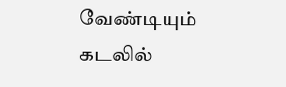வேண்டியும் கடலில்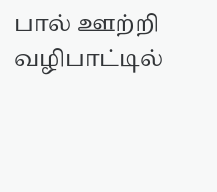பால் ஊற்றி வழிபாட்டில்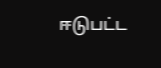ஈடுபட்ட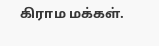கிராம மக்கள்.